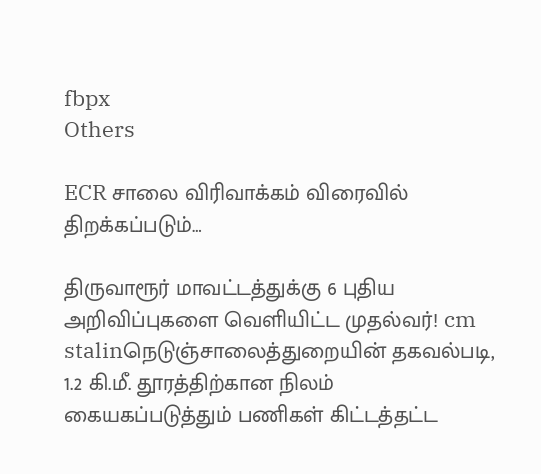fbpx
Others

ECR சாலை விரிவாக்கம் விரைவில் திறக்கப்படும்…

திருவாரூர் மாவட்டத்துக்கு 6 புதிய அறிவிப்புகளை வெளியிட்ட முதல்வர்! cm stalinநெடுஞ்சாலைத்துறையின் தகவல்படி, 1.2 கி.மீ. தூரத்திற்கான நிலம் கையகப்படுத்தும் பணிகள் கிட்டத்தட்ட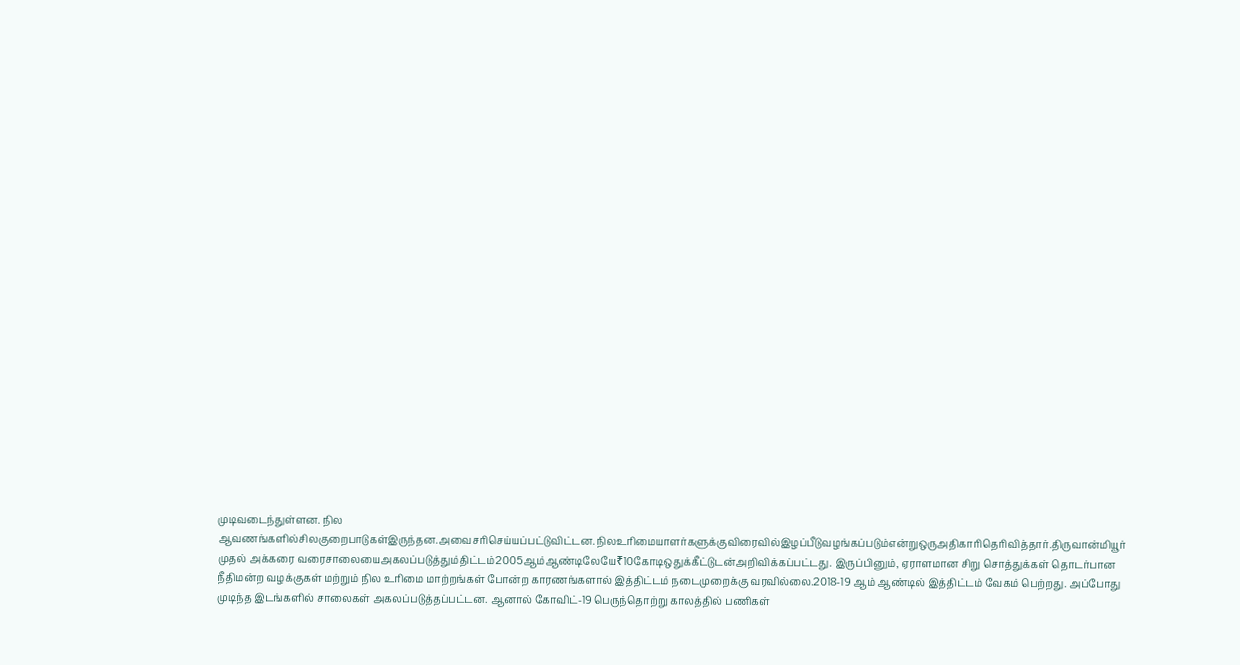முடிவடைந்துள்ளன. நில ஆவணங்களில்சிலகுறைபாடுகள்இருந்தன.அவைசரிசெய்யப்பட்டுவிட்டன.நிலஉரிமையாளர்களுக்குவிரைவில்இழப்பீடுவழங்கப்படும்என்றுஒருஅதிகாரிதெரிவித்தார்.திருவான்மியூர் முதல் அக்கரை வரைசாலையைஅகலப்படுத்தும்திட்டம்2005ஆம்ஆண்டிலேயே₹10கோடிஒதுக்கீட்டுடன்அறிவிக்கப்பட்டது. இருப்பினும், ஏராளமான சிறு சொத்துக்கள் தொடர்பான நீதிமன்ற வழக்குகள் மற்றும் நில உரிமை மாற்றங்கள் போன்ற காரணங்களால் இத்திட்டம் நடைமுறைக்கு வரவில்லை.2018-19 ஆம் ஆண்டில் இத்திட்டம் வேகம் பெற்றது. அப்போது முடிந்த இடங்களில் சாலைகள் அகலப்படுத்தப்பட்டன. ஆனால் கோவிட்-19 பெருந்தொற்று காலத்தில் பணிகள்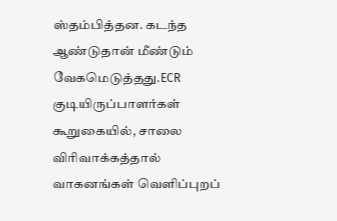ஸ்தம்பித்தன. கடந்த ஆண்டுதான் மீண்டும் வேகமெடுத்தது.ECR குடியிருப்பாளர்கள் கூறுகையில், சாலை விரிவாக்கத்தால் வாகனங்கள் வெளிப்புறப்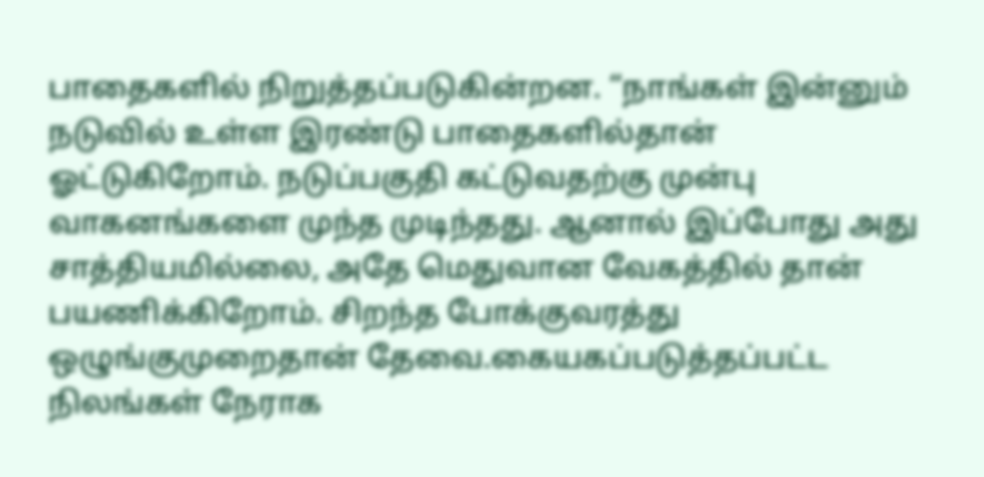பாதைகளில் நிறுத்தப்படுகின்றன. “நாங்கள் இன்னும் நடுவில் உள்ள இரண்டு பாதைகளில்தான் ஓட்டுகிறோம். நடுப்பகுதி கட்டுவதற்கு முன்பு வாகனங்களை முந்த முடிந்தது. ஆனால் இப்போது அது சாத்தியமில்லை, அதே மெதுவான வேகத்தில் தான் பயணிக்கிறோம். சிறந்த போக்குவரத்து ஒழுங்குமுறைதான் தேவை.கையகப்படுத்தப்பட்ட நிலங்கள் நேராக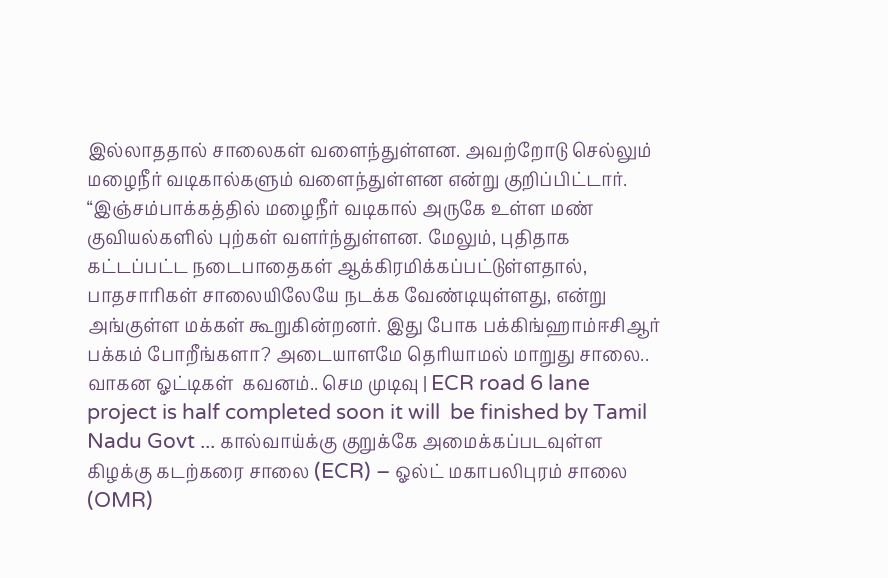இல்லாததால் சாலைகள் வளைந்துள்ளன. அவற்றோடு செல்லும் மழைநீர் வடிகால்களும் வளைந்துள்ளன என்று குறிப்பிட்டார். “இஞ்சம்பாக்கத்தில் மழைநீர் வடிகால் அருகே உள்ள மண் குவியல்களில் புற்கள் வளர்ந்துள்ளன. மேலும், புதிதாக கட்டப்பட்ட நடைபாதைகள் ஆக்கிரமிக்கப்பட்டுள்ளதால், பாதசாரிகள் சாலையிலேயே நடக்க வேண்டியுள்ளது, என்று அங்குள்ள மக்கள் கூறுகின்றனர். இது போக பக்கிங்ஹாம்ஈசிஆர் பக்கம் போறீங்களா? அடையாளமே தெரியாமல் மாறுது சாலை.. வாகன ஓட்டிகள்  கவனம்.. செம முடிவு | ECR road 6 lane project is half completed soon it will  be finished by Tamil Nadu Govt ... கால்வாய்க்கு குறுக்கே அமைக்கப்படவுள்ள கிழக்கு கடற்கரை சாலை (ECR) – ஓல்ட் மகாபலிபுரம் சாலை (OMR)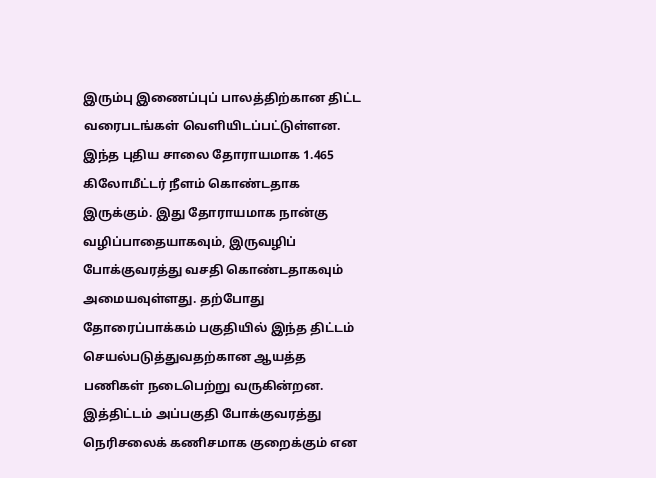இரும்பு இணைப்புப் பாலத்திற்கான திட்ட வரைபடங்கள் வெளியிடப்பட்டுள்ளன. இந்த புதிய சாலை தோராயமாக 1.465 கிலோமீட்டர் நீளம் கொண்டதாக இருக்கும். இது தோராயமாக நான்கு வழிப்பாதையாகவும், இருவழிப் போக்குவரத்து வசதி கொண்டதாகவும் அமையவுள்ளது. தற்போது தோரைப்பாக்கம் பகுதியில் இந்த திட்டம் செயல்படுத்துவதற்கான ஆயத்த பணிகள் நடைபெற்று வருகின்றன. இத்திட்டம் அப்பகுதி போக்குவரத்து நெரிசலைக் கணிசமாக குறைக்கும் என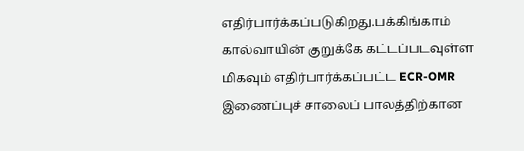எதிர்பார்க்கப்படுகிறது.பக்கிங்காம் கால்வாயின் குறுக்கே கட்டப்படவுள்ள மிகவும் எதிர்பார்க்கப்பட்ட ECR-OMR இணைப்புச் சாலைப் பாலத்திற்கான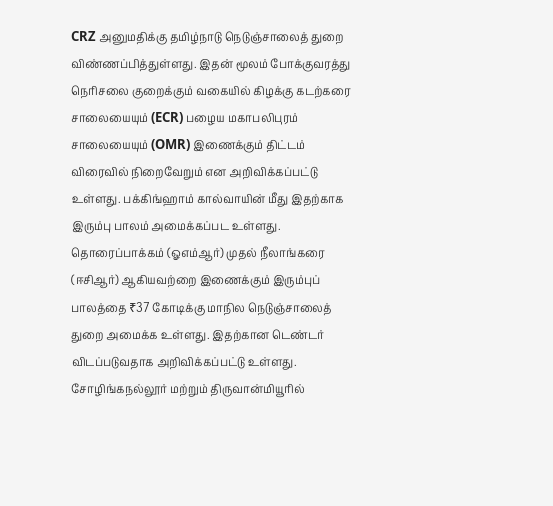CRZ அனுமதிக்கு தமிழ்நாடு நெடுஞ்சாலைத் துறை விண்ணப்பித்துள்ளது. இதன் மூலம் போக்குவரத்து நெரிசலை குறைக்கும் வகையில் கிழக்கு கடற்கரை சாலையையும் (ECR) பழைய மகாபலிபுரம் சாலையையும் (OMR) இணைக்கும் திட்டம் விரைவில் நிறைவேறும் என அறிவிக்கப்பட்டு உள்ளது. பக்கிங்ஹாம் கால்வாயின் மீது இதற்காக இரும்பு பாலம் அமைக்கப்பட உள்ளது. தொரைப்பாக்கம் (ஓஎம்ஆர்) முதல் நீலாங்கரை (ஈசிஆர்) ஆகியவற்றை இணைக்கும் இரும்புப் பாலத்தை ₹37 கோடிக்கு மாநில நெடுஞ்சாலைத் துறை அமைக்க உள்ளது. இதற்கான டெண்டர் விடப்படுவதாக அறிவிக்கப்பட்டு உள்ளது. சோழிங்கநல்லூர் மற்றும் திருவான்மியூரில்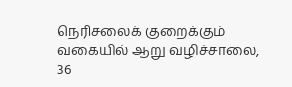நெரிசலைக் குறைக்கும் வகையில் ஆறு வழிச்சாலை, 36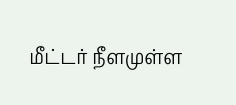மீட்டர் நீளமுள்ள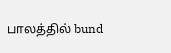பாலத்தில் bund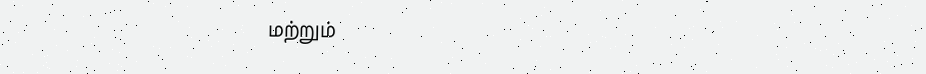மற்றும்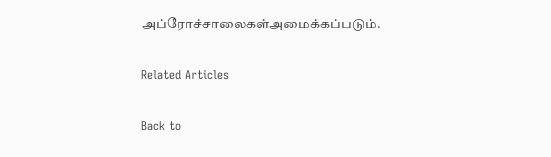அப்ரோச்சாலைகள்அமைக்கப்படும்.

Related Articles

Back to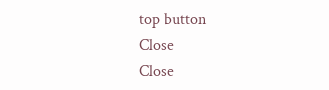top button
Close
Close